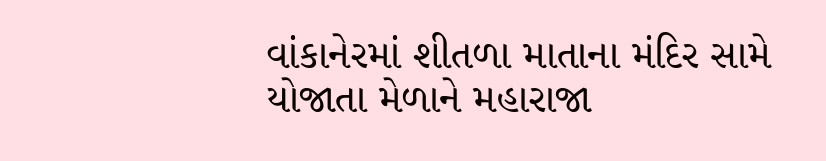વાંકાનેરમાં શીતળા માતાના મંદિર સામે યોજાતા મેળાને મહારાજા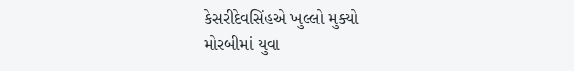કેસરીદેવસિંહએ ખુલ્લો મુક્યો
મોરબીમાં યુવા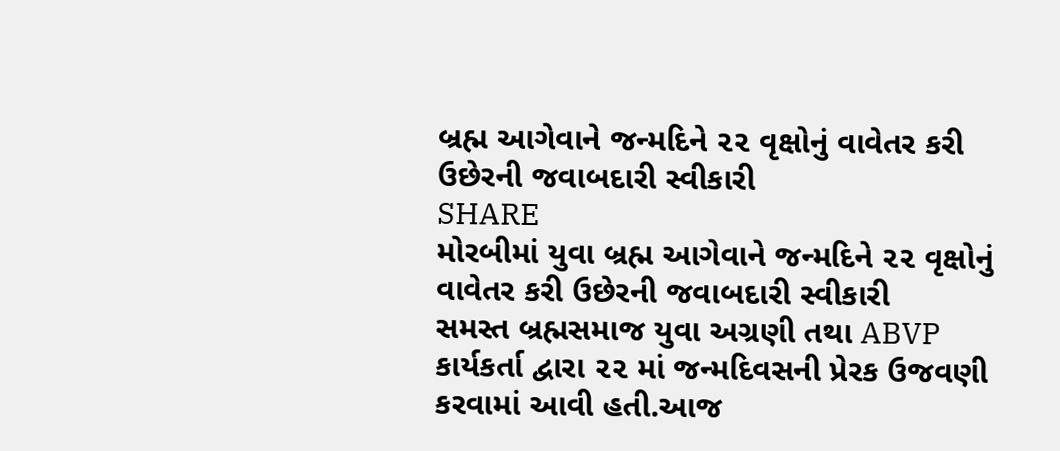બ્રહ્મ આગેવાને જન્મદિને ૨૨ વૃક્ષોનું વાવેતર કરી ઉછેરની જવાબદારી સ્વીકારી
SHARE
મોરબીમાં યુવા બ્રહ્મ આગેવાને જન્મદિને ૨૨ વૃક્ષોનું વાવેતર કરી ઉછેરની જવાબદારી સ્વીકારી
સમસ્ત બ્રહ્મસમાજ યુવા અગ્રણી તથા ABVP કાર્યકર્તા દ્વારા ૨૨ માં જન્મદિવસની પ્રેરક ઉજવણી કરવામાં આવી હતી.આજ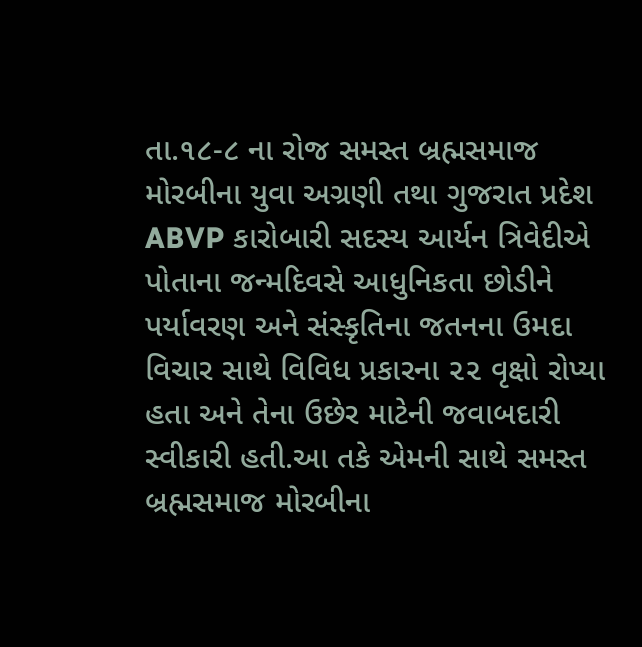તા.૧૮-૮ ના રોજ સમસ્ત બ્રહ્મસમાજ મોરબીના યુવા અગ્રણી તથા ગુજરાત પ્રદેશ ABVP કારોબારી સદસ્ય આર્યન ત્રિવેદીએ પોતાના જન્મદિવસે આધુનિકતા છોડીને પર્યાવરણ અને સંસ્કૃતિના જતનના ઉમદા વિચાર સાથે વિવિધ પ્રકારના ૨૨ વૃક્ષો રોપ્યા હતા અને તેના ઉછેર માટેની જવાબદારી સ્વીકારી હતી.આ તકે એમની સાથે સમસ્ત બ્રહ્મસમાજ મોરબીના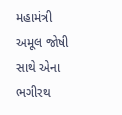મહામંત્રી અમૂલ જોષી સાથે એના ભગીરથ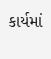કાર્યમાં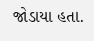જોડાયા હતા.